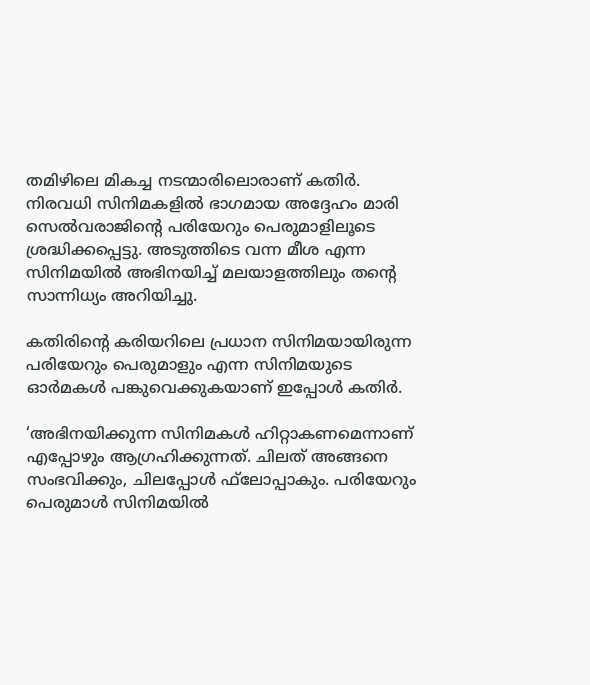തമിഴിലെ മികച്ച നടന്മാരിലൊരാണ് കതിര്‍. നിരവധി സിനിമകളില്‍ ഭാഗമായ അദ്ദേഹം മാരി സെല്‍വരാജിന്റെ പരിയേറും പെരുമാളിലൂടെ ശ്രദ്ധിക്കപ്പെട്ടു. അടുത്തിടെ വന്ന മീശ എന്ന സിനിമയില്‍ അഭിനയിച്ച് മലയാളത്തിലും തന്റെ സാന്നിധ്യം അറിയിച്ചു.

കതിരിന്റെ കരിയറിലെ പ്രധാന സിനിമയായിരുന്ന പരിയേറും പെരുമാളും എന്ന സിനിമയുടെ ഓര്‍മകള്‍ പങ്കുവെക്കുകയാണ് ഇപ്പോള്‍ കതിര്‍.

‘അഭിനയിക്കുന്ന സിനിമകള്‍ ഹിറ്റാകണമെന്നാണ് എപ്പോഴും ആഗ്രഹിക്കുന്നത്. ചിലത് അങ്ങനെ സംഭവിക്കും, ചിലപ്പോള്‍ ഫ്‌ലോപ്പാകും. പരിയേറും പെരുമാള്‍ സിനിമയില്‍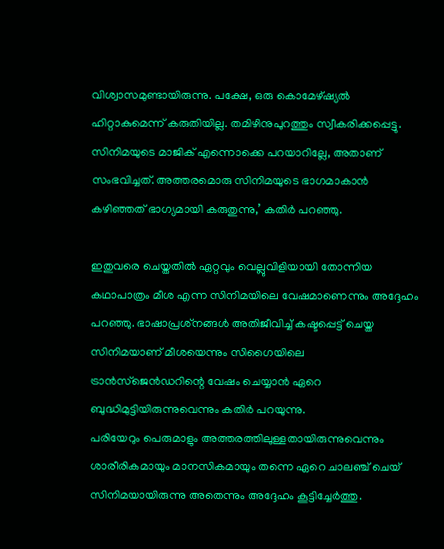വിശ്വാസമുണ്ടായിരുന്നു. പക്ഷേ, ഒരു കൊമേഴ്ഷ്യല്‍ ഹിറ്റാകുമെന്ന് കരുതിയില്ല. തമിഴിനുപുറത്തും സ്വീകരിക്കപ്പെട്ടു. സിനിമയുടെ മാജിക് എന്നൊക്കെ പറയാറില്ലേ, അതാണ് സംഭവിച്ചത്. അത്തരമൊരു സിനിമയുടെ ഭാഗമാകാന്‍ കഴിഞ്ഞത് ഭാഗ്യമായി കരുതുന്നു,’ കതിര്‍ പറഞ്ഞു.

ഇതുവരെ ചെയ്തതില്‍ ഏറ്റവും വെല്ലുവിളിയായി തോന്നിയ കഥാപാത്രം മീശ എന്ന സിനിമയിലെ വേഷമാണെന്നും അദ്ദേഹം പറഞ്ഞു. ഭാഷാപ്രശ്‌നങ്ങള്‍ അതിജീവിച്ച് കഷ്ടപ്പെട്ട് ചെയ്ത സിനിമയാണ് മീശയെന്നും സിഗൈയിലെ ട്രാന്‍സ്‌ജെന്‍ഡറിന്റെ വേഷം ചെയ്യാന്‍ ഏറെ ബുദ്ധിമുട്ടിയിരുന്നുവെന്നും കതിര്‍ പറയുന്നു.
പരിയേറും പെരുമാളും അത്തരത്തിലുള്ളതായിരുന്നുവെന്നും ശാരീരികമായും മാനസികമായും തന്നെ ഏറെ ചാലഞ്ച് ചെയ് സിനിമയായിരുന്നു അതെന്നും അദ്ദേഹം കൂട്ടിച്ചേര്‍ത്തു.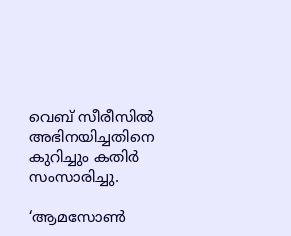വെബ് സീരീസില്‍ അഭിനയിച്ചതിനെ കുറിച്ചും കതിര്‍ സംസാരിച്ചു.

‘ആമസോണ്‍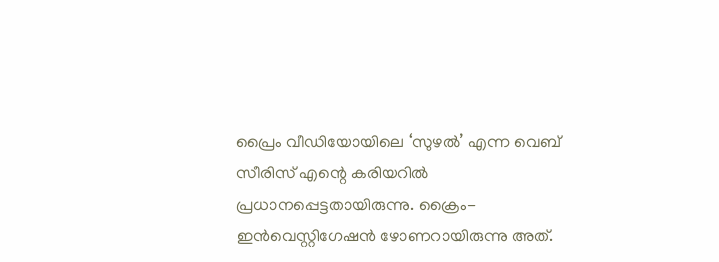പ്രൈം വീഡിയോയിലെ ‘സുഴല്‍’ എന്ന വെബ് സീരിസ് എന്റെ കരിയറില്‍ പ്രധാനപ്പെട്ടതായിരുന്നു. ക്രൈം-ഇന്‍വെസ്റ്റിഗേഷന്‍ ഴോണറായിരുന്നു അത്.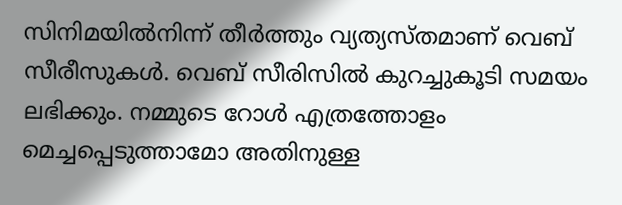സിനിമയില്‍നിന്ന് തീര്‍ത്തും വ്യത്യസ്തമാണ് വെബ് സീരീസുകള്‍. വെബ് സീരിസില്‍ കുറച്ചുകൂടി സമയം ലഭിക്കും. നമ്മുടെ റോള്‍ എത്രത്തോളം മെച്ചപ്പെടുത്താമോ അതിനുള്ള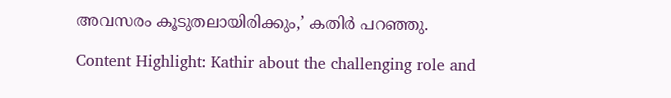അവസരം കൂടുതലായിരിക്കും,’ കതിര്‍ പറഞ്ഞു.

Content Highlight: Kathir about the challenging role and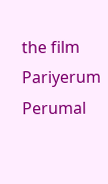the film Pariyerum Perumal